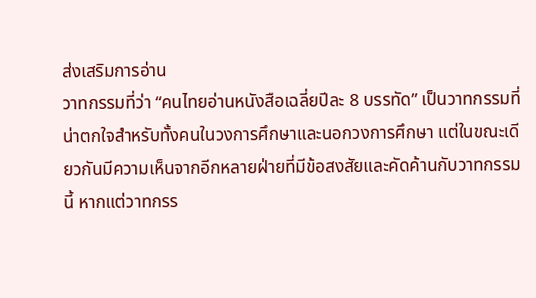ส่งเสริมการอ่าน
วาทกรรมที่ว่า “คนไทยอ่านหนังสือเฉลี่ยปีละ 8 บรรทัด” เป็นวาทกรรมที่น่าตกใจสำหรับทั้งคนในวงการศึกษาและนอกวงการศึกษา แต่ในขณะเดียวกันมีความเห็นจากอีกหลายฝ่ายที่มีข้อสงสัยและคัดค้านกับวาทกรรมนี้ หากแต่วาทกรร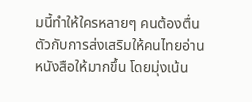มนี้ทำให้ใครหลายๆ คนต้องตื่นตัวกับการส่งเสริมให้คนไทยอ่านหนังสือให้มากขึ้น โดยมุ่งเน้น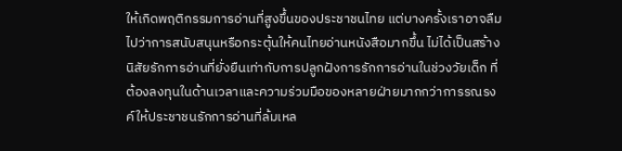ให้เกิดพฤติกรรมการอ่านที่สูงขึ้นของประชาชนไทย แต่บางครั้งเราอาจลืมไปว่าการสนับสนุนหรือกระตุ้นให้คนไทยอ่านหนังสือมากขึ้น ไม่ได้เป็นสร้างนิสัยรักการอ่านที่ยั่งยืนเท่ากับการปลูกฝังการรักการอ่านในช่วงวัยเด็ก ที่ต้องลงทุนในด้านเวลาและความร่วมมือของหลายฝ่ายมากกว่าการรณรงค์ให้ประชาชนรักการอ่านที่ล้มเหล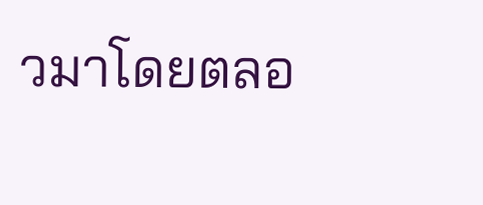วมาโดยตลอ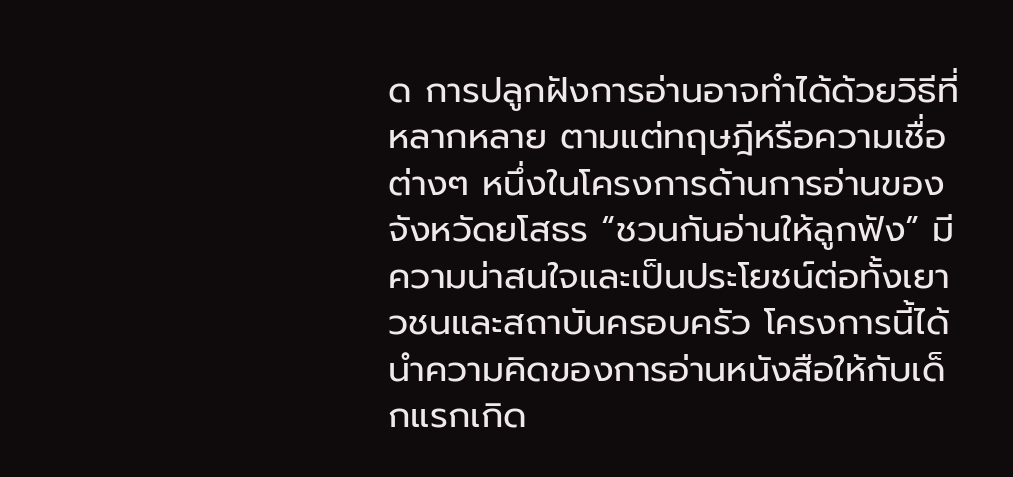ด การปลูกฝังการอ่านอาจทำได้ด้วยวิธีที่หลากหลาย ตามแต่ทฤษฎีหรือความเชื่อต่างๆ หนึ่งในโครงการด้านการอ่านของจังหวัดยโสธร “ชวนกันอ่านให้ลูกฟัง” มีความน่าสนใจและเป็นประโยชน์ต่อทั้งเยาวชนและสถาบันครอบครัว โครงการนี้ได้นำความคิดของการอ่านหนังสือให้กับเด็กแรกเกิด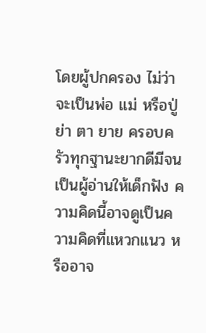โดยผู้ปกครอง ไม่ว่าจะเป็นพ่อ แม่ หรือปู่ ย่า ตา ยาย ครอบครัวทุกฐานะยากดีมีจน เป็นผู้อ่านให้เด็กฟัง ความคิดนี้อาจดูเป็นความคิดที่แหวกแนว หรืออาจ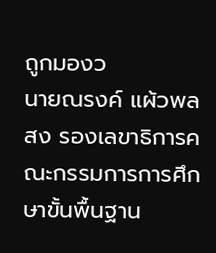ถูกมองว
นายณรงค์ แผ้วพลสง รองเลขาธิการคณะกรรมการการศึกษาขั้นพื้นฐาน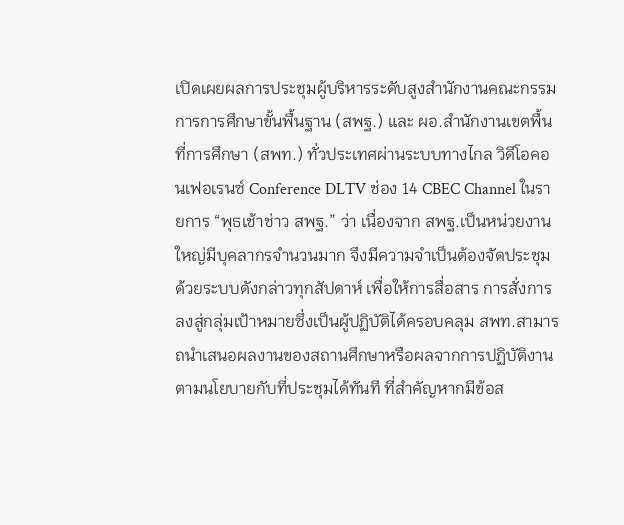เปิดเผยผลการประชุมผู้บริหารระดับสูงสำนักงานคณะกรรมการการศึกษาขั้นพื้นฐาน (สพฐ.) และ ผอ.สำนักงานเขตพื้นที่การศึกษา (สพท.) ทั่วประเทศผ่านระบบทางไกล วิดีโอคอนเฟอเรนซ์ Conference DLTV ช่อง 14 CBEC Channel ในรายการ “พุธเช้าช่าว สพฐ.” ว่า เนื่องจาก สพฐ.เป็นหน่วยงานใหญ่มีบุคลากรจำนวนมาก จึงมีความจำเป็นต้องจัดประชุมด้วยระบบดังกล่าวทุกสัปดาห์ เพื่อให้การสื่อสาร การสั่งการ ลงสู่กลุ่มเป้าหมายซึ่งเป็นผู้ปฏิบัติได้ครอบคลุม สพท.สามารถนำเสนอผลงานของสถานศึกษาหรือผลจากการปฏิบัติงานตามนโยบายกับที่ประชุมได้ทันที ที่สำคัญหากมีข้อส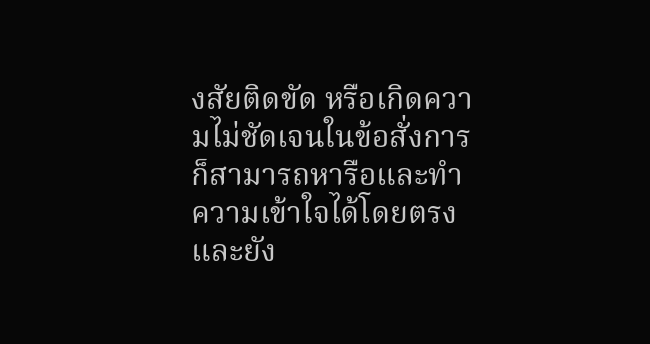งสัยติดขัด หรือเกิดความไม่ชัดเจนในข้อสั่งการ ก็สามารถหารือและทำความเข้าใจได้โดยตรง และยัง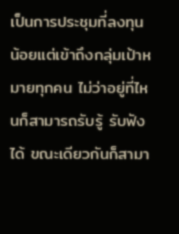เป็นการประชุมที่ลงทุนน้อยแต่เข้าถึงกลุ่มเป้าหมายทุกคน ไม่ว่าอยู่ที่ไหนก็สามารถรับรู้ รับฟังได้ ขณะเดียวกันก็สามา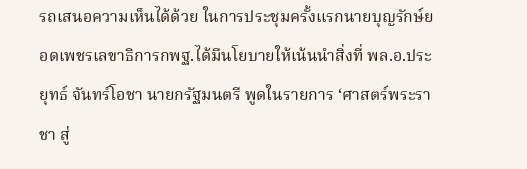รถเสนอความเห็นได้ด้วย ในการประชุมครั้งแรกนายบุญรักษ์ยอดเพชรเลขาธิการกพฐ.ได้มีนโยบายให้เน้นนำสิ่งที่ พล.อ.ประยุทธ์ จันทร์โอชา นายกรัฐมนตรี พูดในรายการ ‘ศาสตร์พระราชา สู่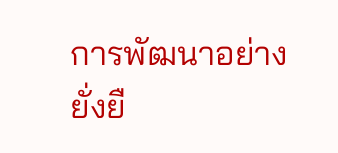การพัฒนาอย่างยั่งยื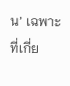น’ เฉพาะที่เกี่ย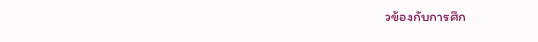วข้องกับการศึก